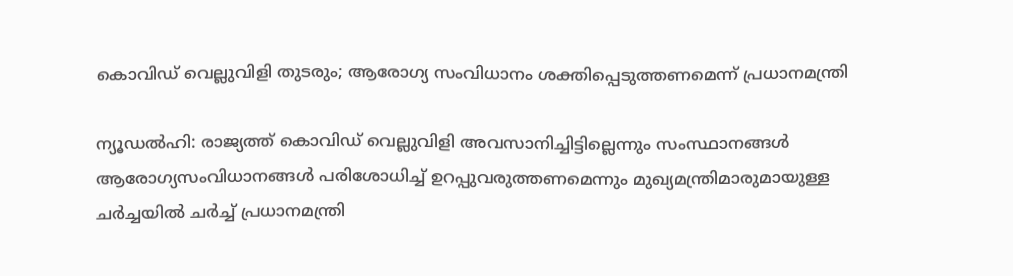കൊവിഡ് വെല്ലുവിളി തുടരും; ആരോഗ്യ സംവിധാനം ശക്തിപ്പെടുത്തണമെന്ന് പ്രധാനമന്ത്രി

ന്യൂഡല്‍ഹി: രാജ്യത്ത് കൊവിഡ് വെല്ലുവിളി അവസാനിച്ചിട്ടില്ലെന്നും സംസ്ഥാനങ്ങള്‍ ആരോഗ്യസംവിധാനങ്ങള്‍ പരിശോധിച്ച് ഉറപ്പുവരുത്തണമെന്നും മുഖ്യമന്ത്രിമാരുമായുള്ള ചര്‍ച്ചയില്‍ ചര്‍ച്ച് പ്രധാനമന്ത്രി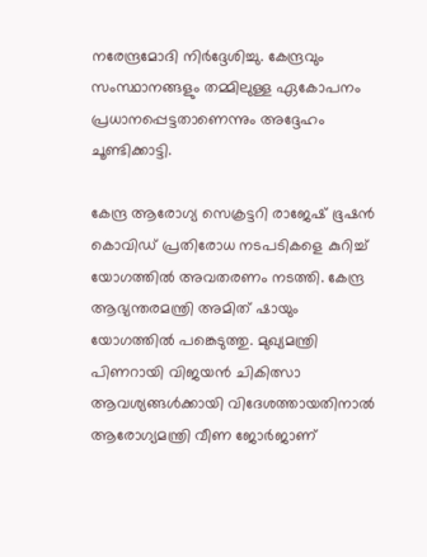നരേന്ദ്രമോദി നിര്‍ദ്ദേശിച്ചു. കേന്ദ്രവും സംസ്ഥാനങ്ങളും തമ്മിലുള്ള ഏകോപനം പ്രധാനപ്പെട്ടതാണെന്നും അദ്ദേഹം ചൂണ്ടിക്കാട്ടി.

കേന്ദ്ര ആരോഗ്യ സെക്രട്ടറി രാജേഷ് ഭൂഷന്‍ കൊവിഡ് പ്രതിരോധ നടപടികളെ കുറിച്ച് യോഗത്തില്‍ അവതരണം നടത്തി. കേന്ദ്ര ആഭ്യന്തരമന്ത്രി അമിത് ഷായും യോഗത്തില്‍ പങ്കെടുത്തു. മുഖ്യമന്ത്രി പിണറായി വിജയന്‍ ചികിത്സാ ആവശ്യങ്ങള്‍ക്കായി വിദേശത്തായതിനാല്‍ ആരോഗ്യമന്ത്രി വീണ ജോര്‍ജാണ്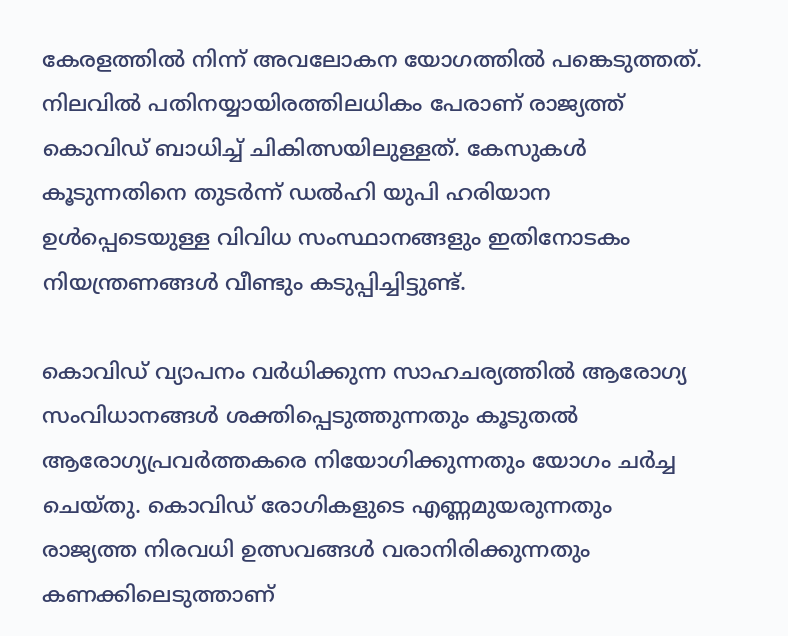കേരളത്തില്‍ നിന്ന് അവലോകന യോഗത്തില്‍ പങ്കെടുത്തത്. നിലവില്‍ പതിനയ്യായിരത്തിലധികം പേരാണ് രാജ്യത്ത് കൊവിഡ് ബാധിച്ച് ചികിത്സയിലുള്ളത്. കേസുകള്‍ കൂടുന്നതിനെ തുടര്‍ന്ന് ഡല്‍ഹി യുപി ഹരിയാന ഉള്‍പ്പെടെയുള്ള വിവിധ സംസ്ഥാനങ്ങളും ഇതിനോടകം നിയന്ത്രണങ്ങള്‍ വീണ്ടും കടുപ്പിച്ചിട്ടുണ്ട്.

കൊവിഡ് വ്യാപനം വര്‍ധിക്കുന്ന സാഹചര്യത്തില്‍ ആരോഗ്യ സംവിധാനങ്ങള്‍ ശക്തിപ്പെടുത്തുന്നതും കൂടുതല്‍ ആരോഗ്യപ്രവര്‍ത്തകരെ നിയോഗിക്കുന്നതും യോഗം ചര്‍ച്ച ചെയ്തു. കൊവിഡ് രോഗികളുടെ എണ്ണമുയരുന്നതും രാജ്യത്ത നിരവധി ഉത്സവങ്ങള്‍ വരാനിരിക്കുന്നതും കണക്കിലെടുത്താണ്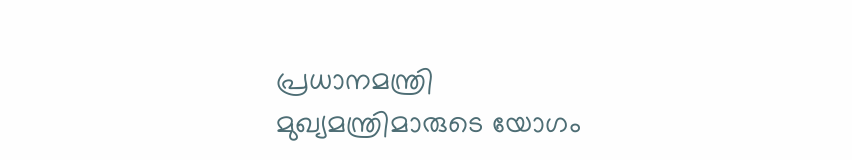പ്രധാനമന്ത്രി മുഖ്യമന്ത്രിമാരുടെ യോഗം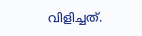വിളിച്ചത്.